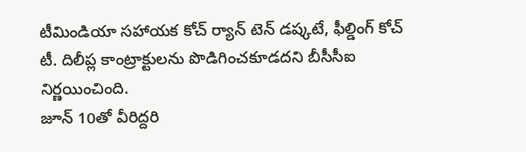టీమిండియా సహాయక కోచ్ ర్యాన్ టెన్ డష్కటే, ఫీల్డింగ్ కోచ్ టీ. దిలీప్ల కాంట్రాక్టులను పొడిగించకూడదని బీసీసీఐ నిర్ణయించింది.
జూన్ 10తో వీరిద్దరి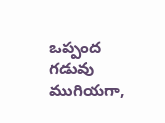ఒప్పంద గడువు ముగియగా,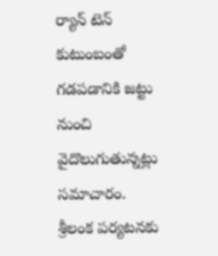ర్యాన్ టెన్ కుటుంబంతో గడపడానికి జట్టు నుంచి వైదొలుగుతున్నట్లు సమాచారం.
శ్రీలంక పర్యటనకు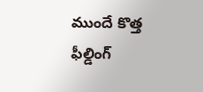ముందే కొత్త ఫీల్డింగ్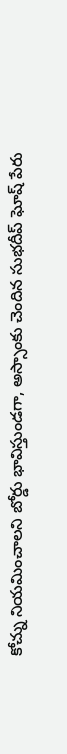కోచ్ను నియమించాలని బోర్డు భావిస్తుండగా, అస్సాంకు చెందిన సుభదీప్ ఘోష్ పేరు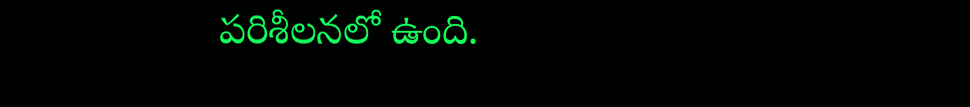పరిశీలనలో ఉంది.